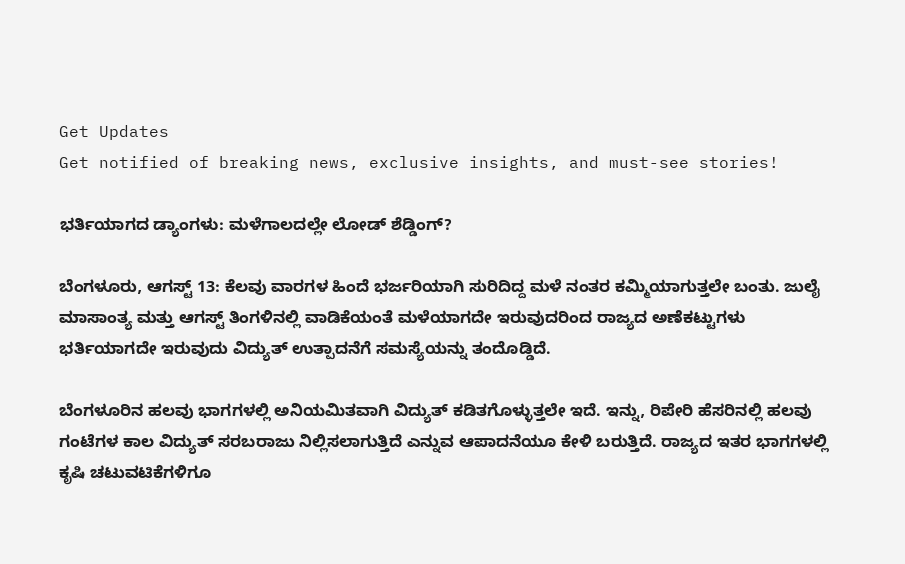Get Updates
Get notified of breaking news, exclusive insights, and must-see stories!

ಭರ್ತಿಯಾಗದ ಡ್ಯಾಂಗಳು: ಮಳೆಗಾಲದಲ್ಲೇ ಲೋಡ್ ಶೆಡ್ಡಿಂಗ್?

ಬೆಂಗಳೂರು, ಆಗಸ್ಟ್ 13: ಕೆಲವು ವಾರಗಳ ಹಿಂದೆ ಭರ್ಜರಿಯಾಗಿ ಸುರಿದಿದ್ದ ಮಳೆ ನಂತರ ಕಮ್ಮಿಯಾಗುತ್ತಲೇ ಬಂತು. ಜುಲೈ ಮಾಸಾಂತ್ಯ ಮತ್ತು ಆಗಸ್ಟ್ ತಿಂಗಳಿನಲ್ಲಿ ವಾಡಿಕೆಯಂತೆ ಮಳೆಯಾಗದೇ ಇರುವುದರಿಂದ ರಾಜ್ಯದ ಅಣೆಕಟ್ಟುಗಳು ಭರ್ತಿಯಾಗದೇ ಇರುವುದು ವಿದ್ಯುತ್ ಉತ್ಪಾದನೆಗೆ ಸಮಸ್ಯೆಯನ್ನು ತಂದೊಡ್ಡಿದೆ.

ಬೆಂಗಳೂರಿನ ಹಲವು ಭಾಗಗಳಲ್ಲಿ ಅನಿಯಮಿತವಾಗಿ ವಿದ್ಯುತ್ ಕಡಿತಗೊಳ್ಳುತ್ತಲೇ ಇದೆ. ಇನ್ನು, ರಿಪೇರಿ ಹೆಸರಿನಲ್ಲಿ ಹಲವು ಗಂಟೆಗಳ ಕಾಲ ವಿದ್ಯುತ್ ಸರಬರಾಜು ನಿಲ್ಲಿಸಲಾಗುತ್ತಿದೆ ಎನ್ನುವ ಆಪಾದನೆಯೂ ಕೇಳಿ ಬರುತ್ತಿದೆ. ರಾಜ್ಯದ ಇತರ ಭಾಗಗಳಲ್ಲಿ ಕೃಷಿ ಚಟುವಟಿಕೆಗಳಿಗೂ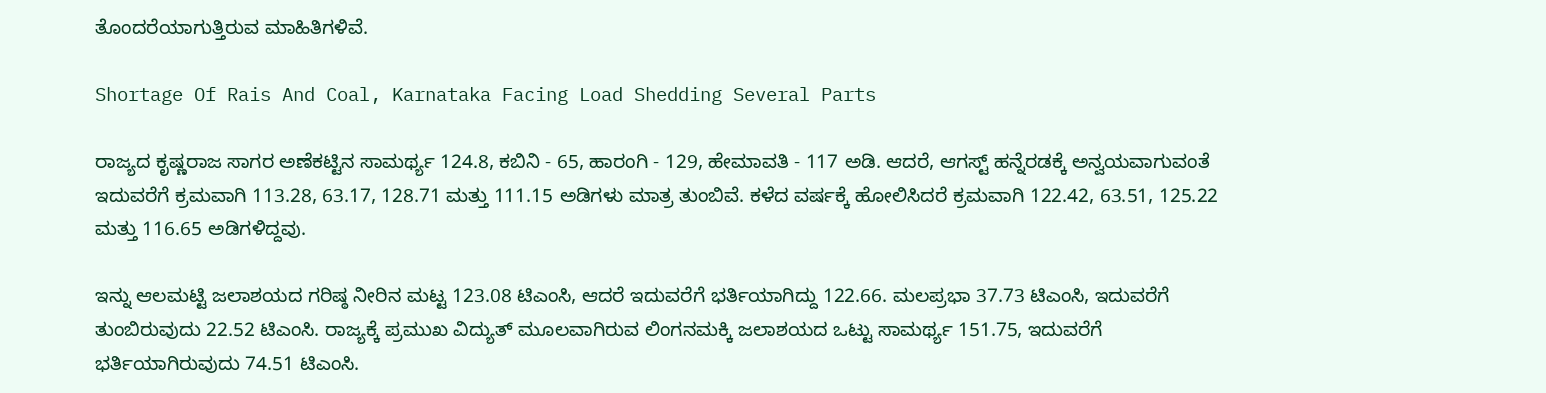ತೊಂದರೆಯಾಗುತ್ತಿರುವ ಮಾಹಿತಿಗಳಿವೆ.

Shortage Of Rais And Coal, Karnataka Facing Load Shedding Several Parts

ರಾಜ್ಯದ ಕೃಷ್ಣರಾಜ ಸಾಗರ ಅಣೆಕಟ್ಟಿನ ಸಾಮರ್ಥ್ಯ 124.8, ಕಬಿನಿ - 65, ಹಾರಂಗಿ - 129, ಹೇಮಾವತಿ - 117 ಅಡಿ. ಆದರೆ, ಆಗಸ್ಟ್ ಹನ್ನೆರಡಕ್ಕೆ ಅನ್ವಯವಾಗುವಂತೆ ಇದುವರೆಗೆ ಕ್ರಮವಾಗಿ 113.28, 63.17, 128.71 ಮತ್ತು 111.15 ಅಡಿಗಳು ಮಾತ್ರ ತುಂಬಿವೆ. ಕಳೆದ ವರ್ಷಕ್ಕೆ ಹೋಲಿಸಿದರೆ ಕ್ರಮವಾಗಿ 122.42, 63.51, 125.22 ಮತ್ತು 116.65 ಅಡಿಗಳಿದ್ದವು.

ಇನ್ನು ಆಲಮಟ್ಟಿ ಜಲಾಶಯದ ಗರಿಷ್ಠ ನೀರಿನ ಮಟ್ಟ 123.08 ಟಿಎಂಸಿ, ಆದರೆ ಇದುವರೆಗೆ ಭರ್ತಿಯಾಗಿದ್ದು 122.66. ಮಲಪ್ರಭಾ 37.73 ಟಿಎಂಸಿ, ಇದುವರೆಗೆ ತುಂಬಿರುವುದು 22.52 ಟಿಎಂಸಿ. ರಾಜ್ಯಕ್ಕೆ ಪ್ರಮುಖ ವಿದ್ಯುತ್ ಮೂಲವಾಗಿರುವ ಲಿಂಗನಮಕ್ಕಿ ಜಲಾಶಯದ ಒಟ್ಟು ಸಾಮರ್ಥ್ಯ 151.75, ಇದುವರೆಗೆ ಭರ್ತಿಯಾಗಿರುವುದು 74.51 ಟಿಎಂಸಿ.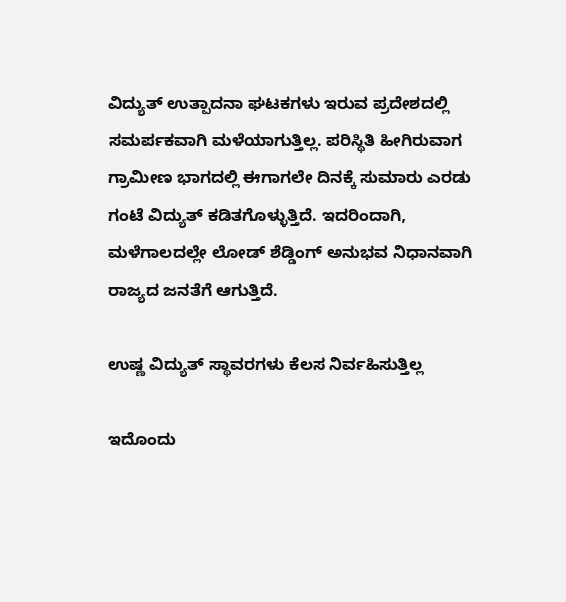ವಿದ್ಯುತ್ ಉತ್ಪಾದನಾ ಘಟಕಗಳು ಇರುವ ಪ್ರದೇಶದಲ್ಲಿ ಸಮರ್ಪಕವಾಗಿ ಮಳೆಯಾಗುತ್ತಿಲ್ಲ. ಪರಿಸ್ಥಿತಿ ಹೀಗಿರುವಾಗ ಗ್ರಾಮೀಣ ಭಾಗದಲ್ಲಿ ಈಗಾಗಲೇ ದಿನಕ್ಕೆ ಸುಮಾರು ಎರಡು ಗಂಟೆ ವಿದ್ಯುತ್ ಕಡಿತಗೊಳ್ಳುತ್ತಿದೆ. ಇದರಿಂದಾಗಿ, ಮಳೆಗಾಲದಲ್ಲೇ ಲೋಡ್ ಶೆಡ್ಡಿಂಗ್ ಅನುಭವ ನಿಧಾನವಾಗಿ ರಾಜ್ಯದ ಜನತೆಗೆ ಆಗುತ್ತಿದೆ.

ಉಷ್ಣ ವಿದ್ಯುತ್ ಸ್ಥಾವರಗಳು ಕೆಲಸ ನಿರ್ವಹಿಸುತ್ತಿಲ್ಲ

ಇದೊಂದು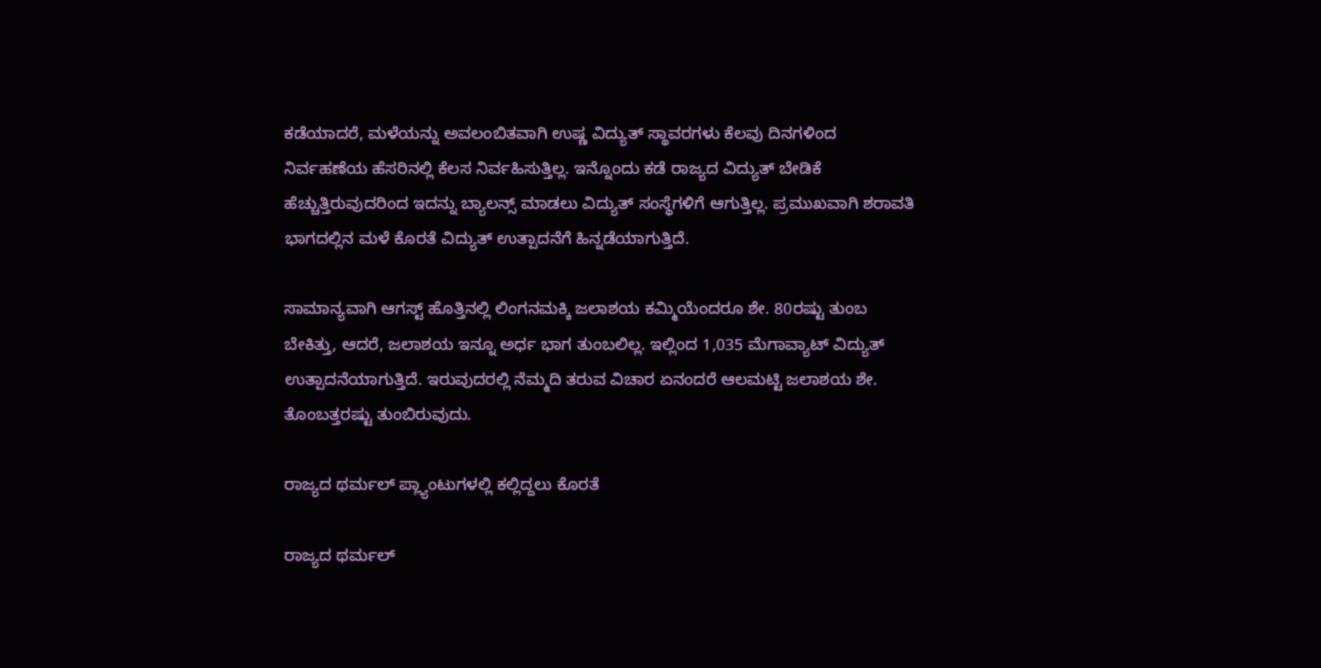ಕಡೆಯಾದರೆ, ಮಳೆಯನ್ನು ಅವಲಂಬಿತವಾಗಿ ಉಷ್ಣ ವಿದ್ಯುತ್ ಸ್ಥಾವರಗಳು ಕೆಲವು ದಿನಗಳಿಂದ ನಿರ್ವಹಣೆಯ ಹೆಸರಿನಲ್ಲಿ ಕೆಲಸ ನಿರ್ವಹಿಸುತ್ತಿಲ್ಲ. ಇನ್ನೊಂದು ಕಡೆ ರಾಜ್ಯದ ವಿದ್ಯುತ್ ಬೇಡಿಕೆ ಹೆಚ್ಚುತ್ತಿರುವುದರಿಂದ ಇದನ್ನು ಬ್ಯಾಲನ್ಸ್ ಮಾಡಲು ವಿದ್ಯುತ್ ಸಂಸ್ಥೆಗಳಿಗೆ ಆಗುತ್ತಿಲ್ಲ. ಪ್ರಮುಖವಾಗಿ ಶರಾವತಿ ಭಾಗದಲ್ಲಿನ ಮಳೆ ಕೊರತೆ ವಿದ್ಯುತ್ ಉತ್ಪಾದನೆಗೆ ಹಿನ್ನಡೆಯಾಗುತ್ತಿದೆ.

ಸಾಮಾನ್ಯವಾಗಿ ಆಗಸ್ಟ್ ಹೊತ್ತಿನಲ್ಲಿ ಲಿಂಗನಮಕ್ಕಿ ಜಲಾಶಯ ಕಮ್ಮಿಯೆಂದರೂ ಶೇ. 80ರಷ್ಟು ತುಂಬ ಬೇಕಿತ್ತು, ಆದರೆ, ಜಲಾಶಯ ಇನ್ನೂ ಅರ್ಧ ಭಾಗ ತುಂಬಲಿಲ್ಲ. ಇಲ್ಲಿಂದ 1,035 ಮೆಗಾವ್ಯಾಟ್ ವಿದ್ಯುತ್ ಉತ್ಪಾದನೆಯಾಗುತ್ತಿದೆ. ಇರುವುದರಲ್ಲಿ ನೆಮ್ಮದಿ ತರುವ ವಿಚಾರ ಏನಂದರೆ ಆಲಮಟ್ಟಿ ಜಲಾಶಯ ಶೇ. ತೊಂಬತ್ತರಷ್ಟು ತುಂಬಿರುವುದು.

ರಾಜ್ಯದ ಥರ್ಮಲ್ ಪ್ಲ್ಯಾಂಟುಗಳಲ್ಲಿ ಕಲ್ಲಿದ್ದಲು ಕೊರತೆ

ರಾಜ್ಯದ ಥರ್ಮಲ್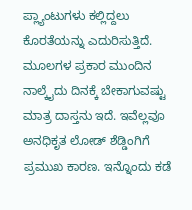ಪ್ಲ್ಯಾಂಟುಗಳು ಕಲ್ಲಿದ್ದಲು ಕೊರತೆಯನ್ನು ಎದುರಿಸುತ್ತಿದೆ. ಮೂಲಗಳ ಪ್ರಕಾರ ಮುಂದಿನ ನಾಲ್ಕೈದು ದಿನಕ್ಕೆ ಬೇಕಾಗುವಷ್ಟು ಮಾತ್ರ ದಾಸ್ತನು ಇದೆ. ಇವೆಲ್ಲವೂ ಅನಧಿಕೃತ ಲೋಡ್ ಶೆಡ್ಡಿಂಗಿಗೆ ಪ್ರಮುಖ ಕಾರಣ. ಇನ್ನೊಂದು ಕಡೆ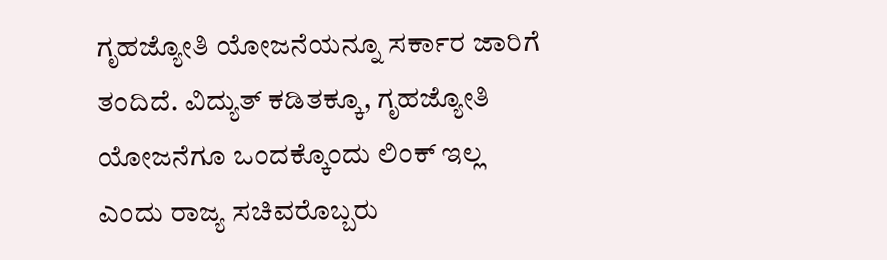ಗೃಹಜ್ಯೋತಿ ಯೋಜನೆಯನ್ನೂ ಸರ್ಕಾರ ಜಾರಿಗೆ ತಂದಿದೆ. ವಿದ್ಯುತ್ ಕಡಿತಕ್ಕೂ, ಗೃಹಜ್ಯೋತಿ ಯೋಜನೆಗೂ ಒಂದಕ್ಕೊಂದು ಲಿಂಕ್ ಇಲ್ಲ ಎಂದು ರಾಜ್ಯ ಸಚಿವರೊಬ್ಬರು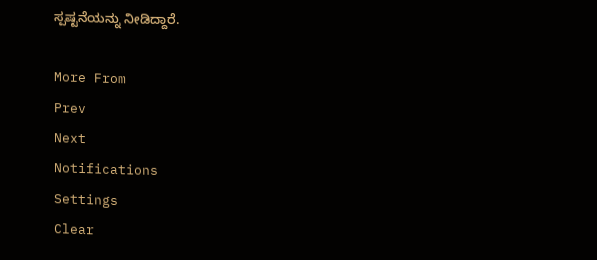ಸ್ಪಷ್ಟನೆಯನ್ನು ನೀಡಿದ್ದಾರೆ.

More From
Prev
Next
Notifications
Settings
Clear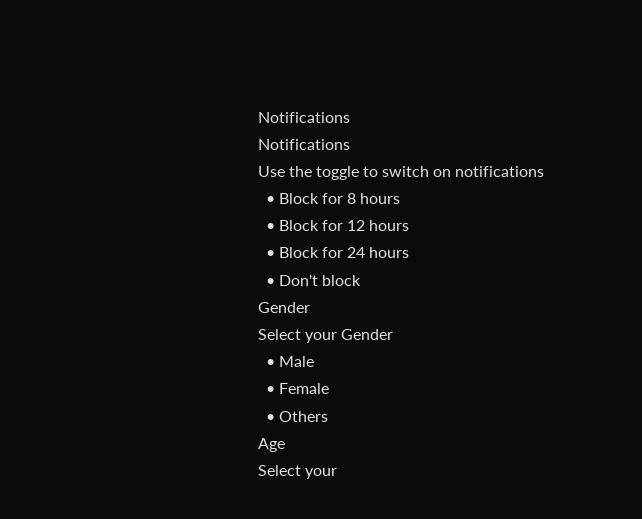Notifications
Notifications
Use the toggle to switch on notifications
  • Block for 8 hours
  • Block for 12 hours
  • Block for 24 hours
  • Don't block
Gender
Select your Gender
  • Male
  • Female
  • Others
Age
Select your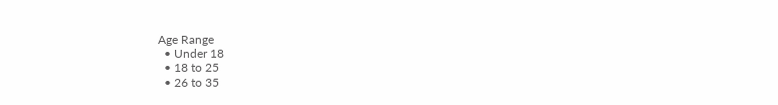Age Range
  • Under 18
  • 18 to 25
  • 26 to 35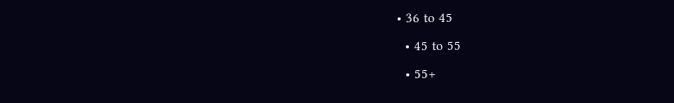• 36 to 45
  • 45 to 55
  • 55+